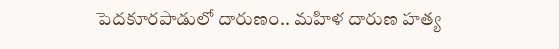పెదకూరపాడులో దారుణం.. మహిళ దారుణ హత్య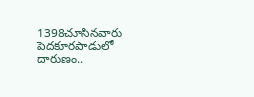1398చూసినవారు
పెదకూరపాడులో దారుణం..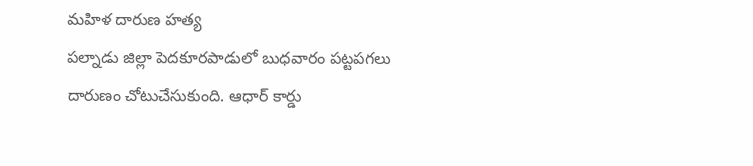మహిళ దారుణ హత్య
పల్నాడు జిల్లా పెదకూరపాడులో బుధవారం పట్టపగలు దారుణం చోటుచేసుకుంది. ఆధార్ కార్డు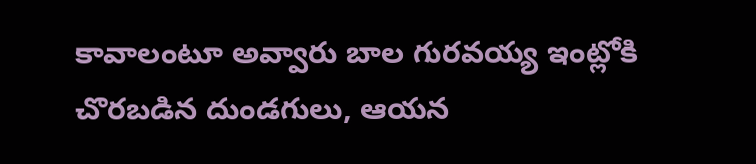కావాలంటూ అవ్వారు బాల గురవయ్య ఇంట్లోకి చొరబడిన దుండగులు, ఆయన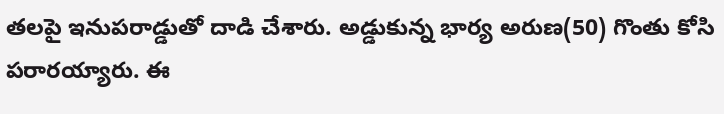తలపై ఇనుపరాడ్డుతో దాడి చేశారు. అడ్డుకున్న భార్య అరుణ(50) గొంతు కోసి పరారయ్యారు. ఈ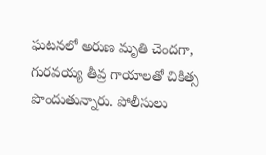ఘటనలో అరుణ మృతి చెందగా, గురవయ్య తీవ్ర గాయాలతో చికిత్స పొందుతున్నారు. పోలీసులు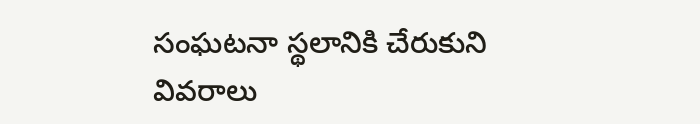సంఘటనా స్థలానికి చేరుకుని వివరాలు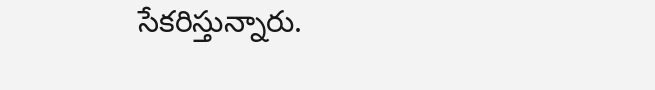సేకరిస్తున్నారు.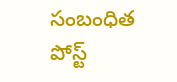సంబంధిత పోస్ట్